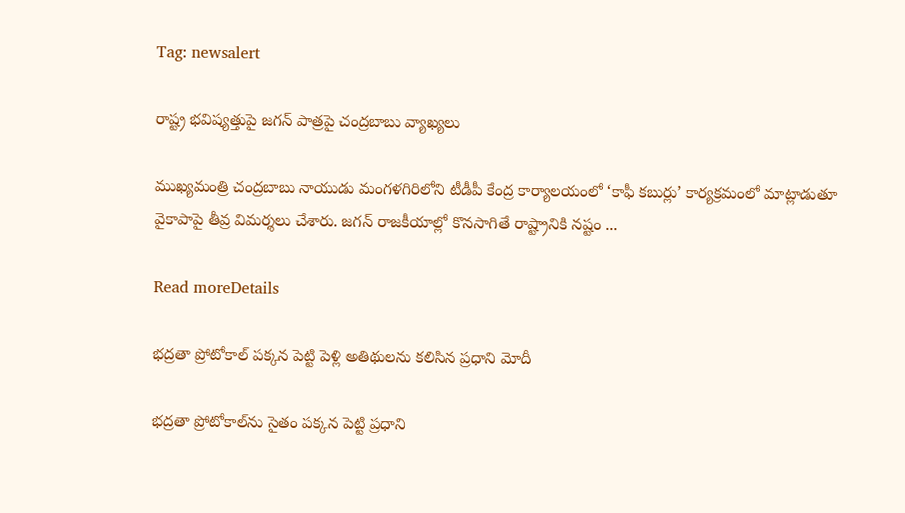Tag: newsalert

రాష్ట్ర భవిష్యత్తుపై జగన్ పాత్రపై చంద్రబాబు వ్యాఖ్యలు

ముఖ్యమంత్రి చంద్రబాబు నాయుడు మంగళగిరిలోని టీడీపీ కేంద్ర కార్యాలయంలో ‘కాఫీ కబుర్లు’ కార్యక్రమంలో మాట్లాడుతూ వైకాపాపై తీవ్ర విమర్శలు చేశారు. జగన్ రాజకీయాల్లో కొనసాగితే రాష్ట్రానికి నష్టం ...

Read moreDetails

భద్రతా ప్రోటోకాల్ పక్కన పెట్టి పెళ్లి అతిథులను కలిసిన ప్రధాని మోదీ

భద్రతా ప్రోటోకాల్‌ను సైతం పక్కన పెట్టి ప్రధాని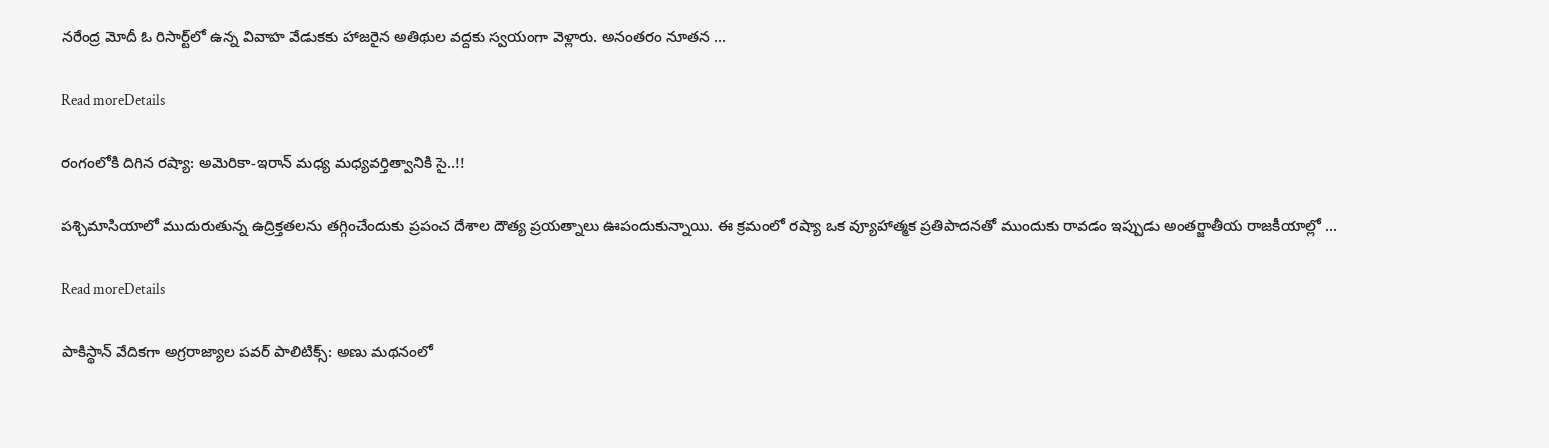నరేంద్ర మోదీ ఓ రిసార్ట్‌లో ఉన్న వివాహ వేడుకకు హాజరైన అతిథుల వద్దకు స్వయంగా వెళ్లారు. అనంతరం నూతన ...

Read moreDetails

రంగంలోకి దిగిన రష్యా: అమెరికా-ఇరాన్ మధ్య మధ్యవర్తిత్వానికి సై..!!

పశ్చిమాసియాలో ముదురుతున్న ఉద్రిక్తతలను తగ్గించేందుకు ప్రపంచ దేశాల దౌత్య ప్రయత్నాలు ఊపందుకున్నాయి. ఈ క్రమంలో రష్యా ఒక వ్యూహాత్మక ప్రతిపాదనతో ముందుకు రావడం ఇప్పుడు అంతర్జాతీయ రాజకీయాల్లో ...

Read moreDetails

పాకిస్థాన్ వేదికగా అగ్రరాజ్యాల పవర్ పాలిటిక్స్: అణు మథనంలో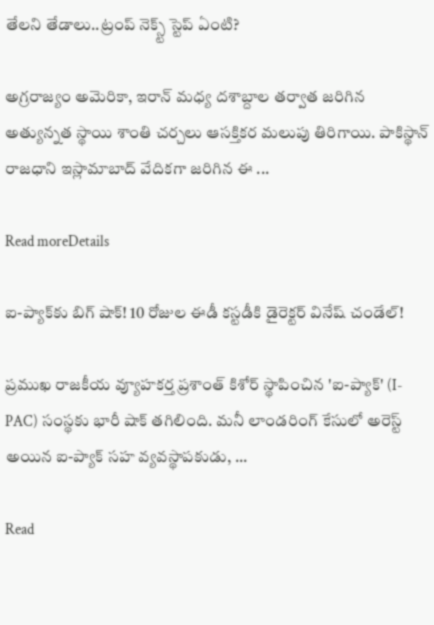తేలని తేడాలు..ట్రంప్ నెక్స్ట్ స్టెప్ ఏంటి?

అగ్రరాజ్యం అమెరికా, ఇరాన్ మధ్య దశాబ్దాల తర్వాత జరిగిన అత్యున్నత స్థాయి శాంతి చర్చలు ఆసక్తికర మలుపు తిరిగాయి. పాకిస్థాన్ రాజధాని ఇస్లామాబాద్ వేదికగా జరిగిన ఈ ...

Read moreDetails

ఐ-ప్యాక్‌కు బిగ్ షాక్! 10 రోజుల ఈడీ కస్టడీకి డైరెక్టర్ వినేష్ చండేల్!

ప్రముఖ రాజకీయ వ్యూహకర్త ప్రశాంత్ కిశోర్ స్థాపించిన 'ఐ-ప్యాక్' (I-PAC) సంస్థకు భారీ షాక్ తగిలింది. మనీ లాండరింగ్ కేసులో అరెస్ట్ అయిన ఐ-ప్యాక్ సహ వ్యవస్థాపకుడు, ...

Read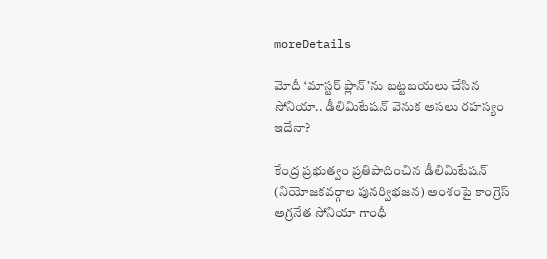moreDetails

మోదీ ‘మాస్టర్ ప్లాన్’ను బట్టబయలు చేసిన సోనియా.. డీలిమిటేషన్ వెనుక అసలు రహస్యం ఇదేనా?

కేంద్ర ప్రభుత్వం ప్రతిపాదించిన డీలిమిటేషన్ (నియోజకవర్గాల పునర్విభజన) అంశంపై కాంగ్రెస్ అగ్రనేత సోనియా గాంధీ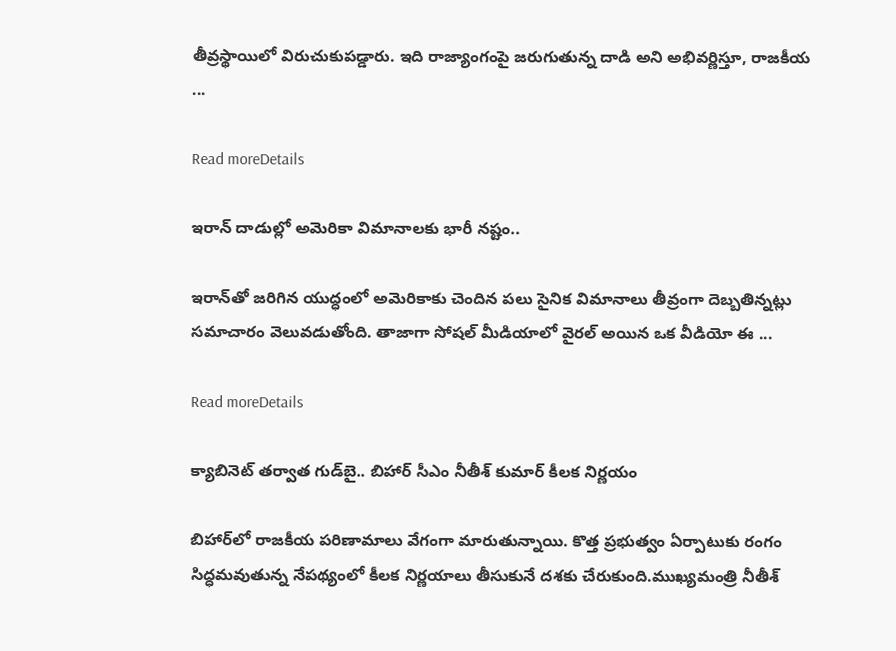తీవ్రస్థాయిలో విరుచుకుపడ్డారు. ఇది రాజ్యాంగంపై జరుగుతున్న దాడి అని అభివర్ణిస్తూ, రాజకీయ ...

Read moreDetails

ఇరాన్ దాడుల్లో అమెరికా విమానాలకు భారీ నష్టం..

ఇరాన్‌తో జరిగిన యుద్ధంలో అమెరికాకు చెందిన పలు సైనిక విమానాలు తీవ్రంగా దెబ్బతిన్నట్లు సమాచారం వెలువడుతోంది. తాజాగా సోషల్ మీడియాలో వైరల్ అయిన ఒక వీడియో ఈ ...

Read moreDetails

క్యాబినెట్ తర్వాత గుడ్‌బై.. బిహార్ సీఎం నీతీశ్ కుమార్ కీలక నిర్ణయం

బిహార్‌లో రాజకీయ పరిణామాలు వేగంగా మారుతున్నాయి. కొత్త ప్రభుత్వం ఏర్పాటుకు రంగం సిద్ధమవుతున్న నేపథ్యంలో కీలక నిర్ణయాలు తీసుకునే దశకు చేరుకుంది.ముఖ్యమంత్రి నీతీశ్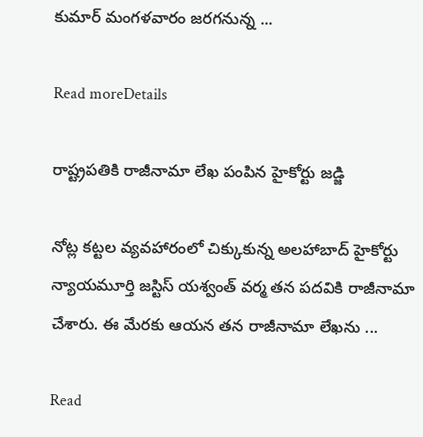కుమార్ మంగళవారం జరగనున్న ...

Read moreDetails

రాష్ట్రపతికి రాజీనామా లేఖ పంపిన హైకోర్టు జడ్జి

నోట్ల కట్టల వ్యవహారంలో చిక్కుకున్న అలహాబాద్ హైకోర్టు న్యాయమూర్తి జస్టిస్ యశ్వంత్ వర్మ తన పదవికి రాజీనామా చేశారు. ఈ మేరకు ఆయన తన రాజీనామా లేఖను ...

Read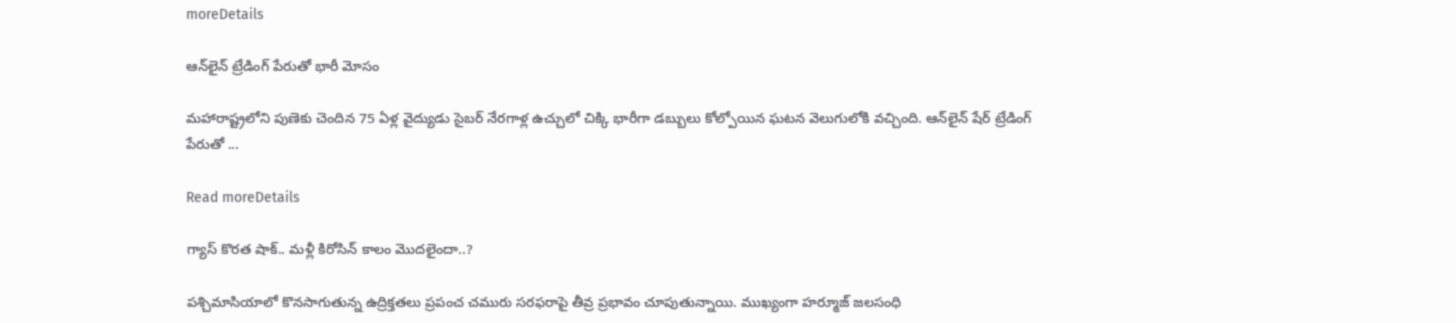moreDetails

ఆన్‌లైన్ ట్రేడింగ్ పేరుతో భారీ మోసం

మహారాష్ట్రలోని పుణెకు చెందిన 75 ఏళ్ల వైద్యుడు సైబర్ నేరగాళ్ల ఉచ్చులో చిక్కి భారీగా డబ్బులు కోల్పోయిన ఘటన వెలుగులోకి వచ్చింది. ఆన్‌లైన్ షేర్ ట్రేడింగ్ పేరుతో ...

Read moreDetails

గ్యాస్‌ కొరత షాక్‌.. మళ్లీ కిరోసిన్‌ కాలం మొదలైందా..?

పశ్చిమాసియాలో కొనసాగుతున్న ఉద్రిక్తతలు ప్రపంచ చమురు సరఫరాపై తీవ్ర ప్రభావం చూపుతున్నాయి. ముఖ్యంగా హర్మూజ్‌ జలసంధి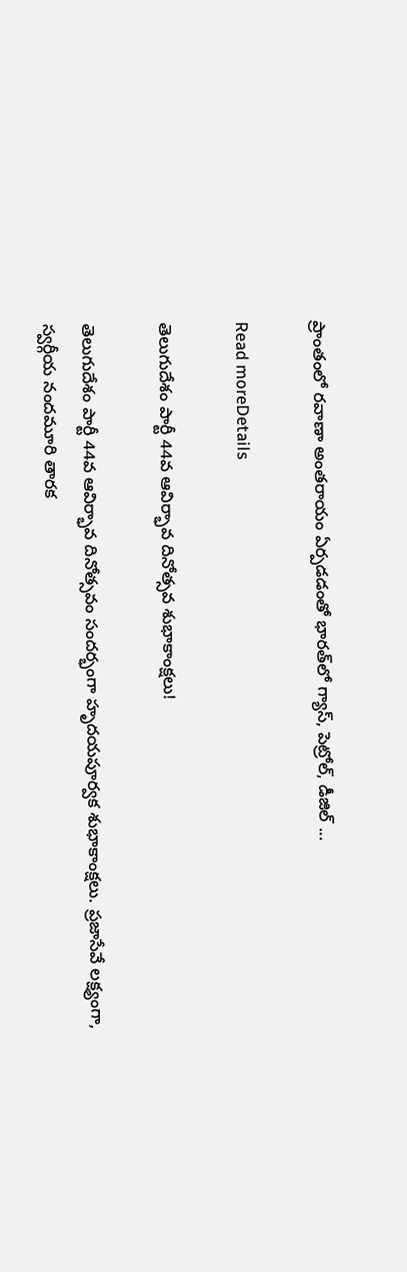ప్రాంతంలో రవాణా అంతరాయం ఏర్పడడంతో భారత్‌లో గ్యాస్‌, పెట్రోల్‌, డీజిల్‌ ...

Read moreDetails

తెలుగుదేశం పార్టీ 44వ ఆవిర్భావ దినోత్సవ శుభాకాంక్షలు!

తెలుగుదేశం పార్టీ 44వ ఆవిర్భావ దినోత్సవం సందర్భంగా హృదయపూర్వక శుభాకాంక్షలు. ప్రజాసేవే లక్ష్యంగా, స్వర్గీయ నందమూరి తారక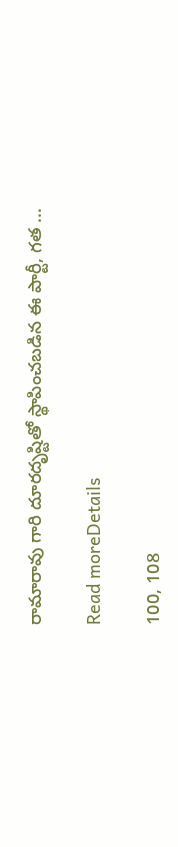రామారావు గారి దూరదృష్టితో స్థాపించబడిన ఈ పార్టీ, గత ...

Read moreDetails

100, 108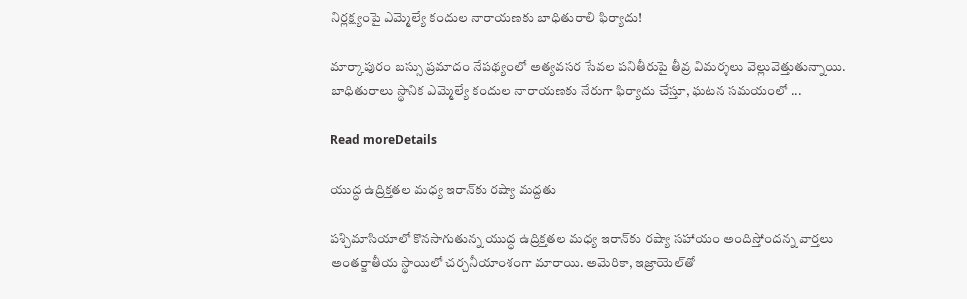నిర్లక్ష్యంపై ఎమ్మెల్యే కందుల నారాయణకు బాధితురాలి ఫిర్యాదు!

మార్కాపురం బస్సు ప్రమాదం నేపథ్యంలో అత్యవసర సేవల పనితీరుపై తీవ్ర విమర్శలు వెల్లువెత్తుతున్నాయి. బాధితురాలు స్థానిక ఎమ్మెల్యే కందుల నారాయణకు నేరుగా ఫిర్యాదు చేస్తూ, ఘటన సమయంలో ...

Read moreDetails

యుద్ధ ఉద్రిక్తతల మధ్య ఇరాన్‌కు రష్యా మద్దతు

పశ్చిమాసియాలో కొనసాగుతున్న యుద్ధ ఉద్రిక్తతల మధ్య ఇరాన్‌కు రష్యా సహాయం అందిస్తోందన్న వార్తలు అంతర్జాతీయ స్థాయిలో చర్చనీయాంశంగా మారాయి. అమెరికా, ఇజ్రాయెల్‌తో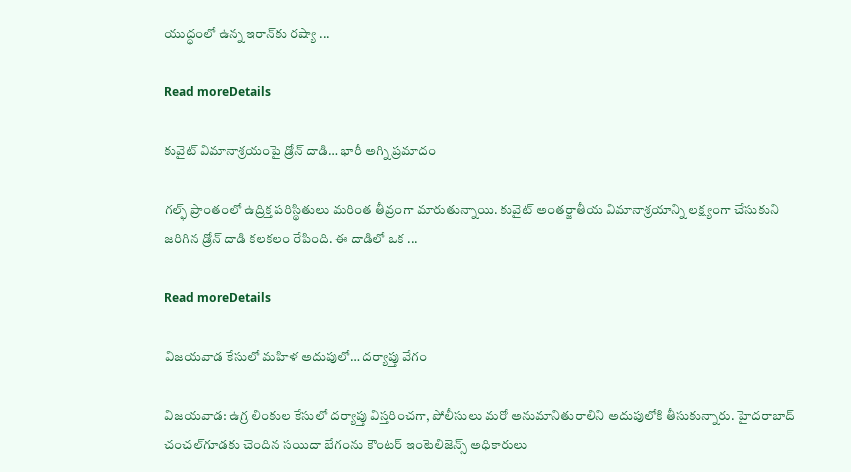యుద్ధంలో ఉన్న ఇరాన్‌కు రష్యా ...

Read moreDetails

కువైట్ విమానాశ్రయంపై డ్రోన్ దాడి… భారీ అగ్ని ప్రమాదం

గల్ఫ్ ప్రాంతంలో ఉద్రిక్త పరిస్థితులు మరింత తీవ్రంగా మారుతున్నాయి. కువైట్ అంతర్జాతీయ విమానాశ్రయాన్ని లక్ష్యంగా చేసుకుని జరిగిన డ్రోన్ దాడి కలకలం రేపింది. ఈ దాడిలో ఒక ...

Read moreDetails

విజయవాడ కేసులో మహిళ అదుపులో… దర్యాప్తు వేగం

విజయవాడ: ఉగ్ర లింకుల కేసులో దర్యాప్తు విస్తరించగా, పోలీసులు మరో అనుమానితురాలిని అదుపులోకి తీసుకున్నారు. హైదరాబాద్ చంచల్‌గూడకు చెందిన సయిదా బేగంను కౌంటర్ ఇంటెలిజెన్స్ అధికారులు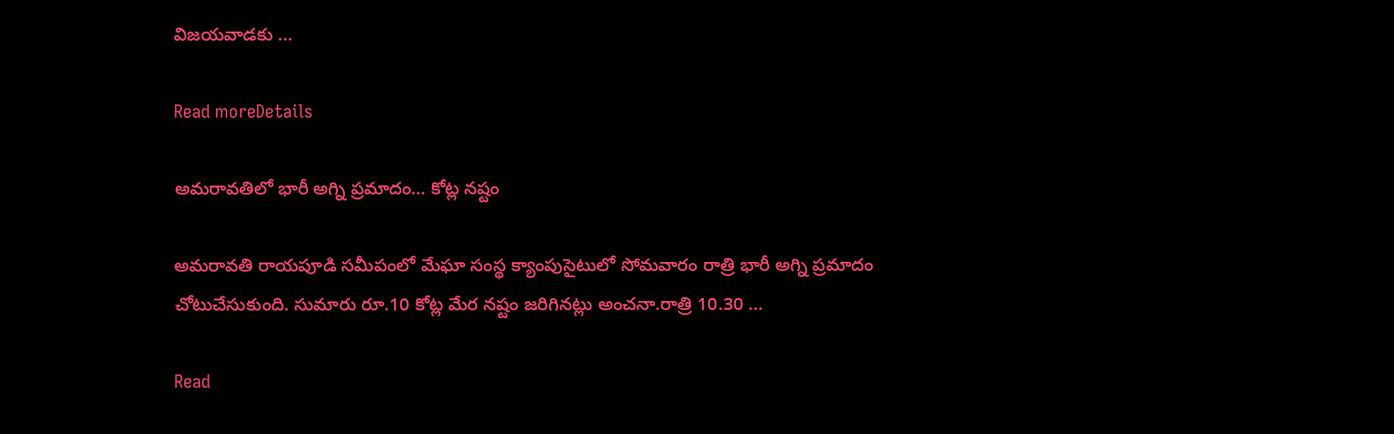విజయవాడకు ...

Read moreDetails

అమరావతిలో భారీ అగ్ని ప్రమాదం… కోట్ల నష్టం

అమరావతి రాయపూడి సమీపంలో మేఘా సంస్థ క్యాంపుసైటులో సోమవారం రాత్రి భారీ అగ్ని ప్రమాదం చోటుచేసుకుంది. సుమారు రూ.10 కోట్ల మేర నష్టం జరిగినట్లు అంచనా.రాత్రి 10.30 ...

Read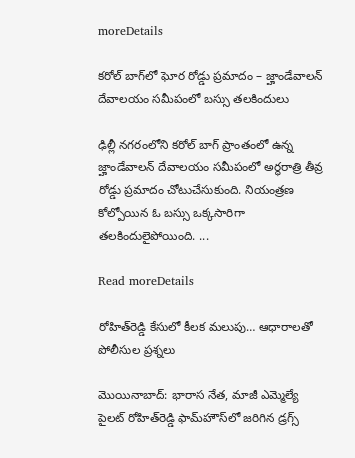moreDetails

కరోల్ బాగ్‌లో ఘోర రోడ్డు ప్రమాదం – జ్హాండేవాలన్ దేవాలయం సమీపంలో బస్సు తలకిందులు

ఢిల్లీ నగరంలోని కరోల్ బాగ్ ప్రాంతంలో ఉన్న జ్హాండేవాలన్ దేవాలయం సమీపంలో అర్థరాత్రి తీవ్ర రోడ్డు ప్రమాదం చోటుచేసుకుంది. నియంత్రణ కోల్పోయిన ఓ బస్సు ఒక్కసారిగా తలకిందులైపోయింది. ...

Read moreDetails

రోహిత్‌రెడ్డి కేసులో కీలక మలుపు… ఆధారాలతో పోలీసుల ప్రశ్నలు

మొయినాబాద్: భారాస నేత, మాజీ ఎమ్మెల్యే పైలట్ రోహిత్‌రెడ్డి ఫామ్‌హౌస్‌లో జరిగిన డ్రగ్స్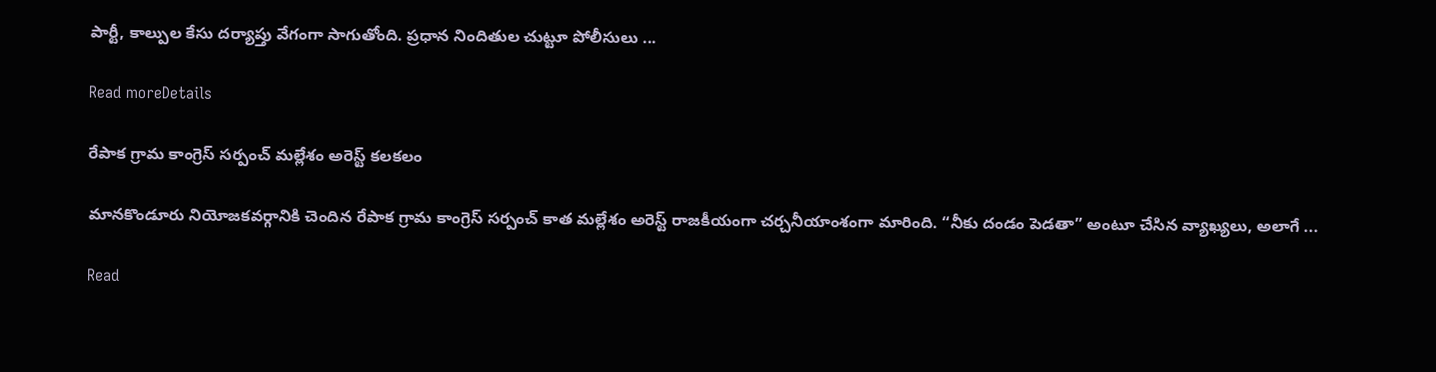పార్టీ, కాల్పుల కేసు దర్యాప్తు వేగంగా సాగుతోంది. ప్రధాన నిందితుల చుట్టూ పోలీసులు ...

Read moreDetails

రేపాక గ్రామ కాంగ్రెస్ సర్పంచ్ మల్లేశం అరెస్ట్ కలకలం

మానకొండూరు నియోజకవర్గానికి చెందిన రేపాక గ్రామ కాంగ్రెస్ సర్పంచ్ కాత మల్లేశం అరెస్ట్ రాజకీయంగా చర్చనీయాంశంగా మారింది. “నీకు దండం పెడతా” అంటూ చేసిన వ్యాఖ్యలు, అలాగే ...

Read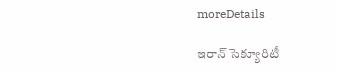moreDetails

ఇరాన్ సెక్యూరిటీ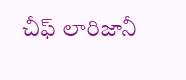చీఫ్ లారిజానీ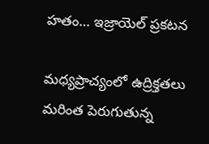హతం… ఇజ్రాయెల్ ప్రకటన

మధ్యప్రాచ్యంలో ఉద్రిక్తతలు మరింత పెరుగుతున్న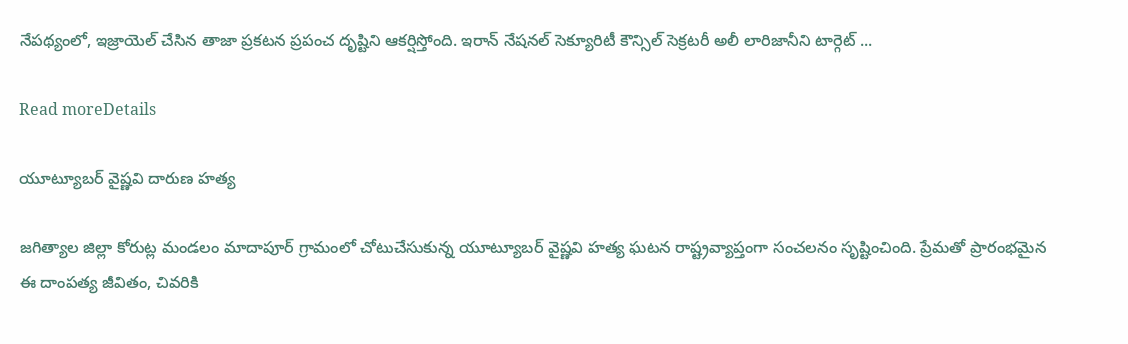నేపథ్యంలో, ఇజ్రాయెల్ చేసిన తాజా ప్రకటన ప్రపంచ దృష్టిని ఆకర్షిస్తోంది. ఇరాన్ నేషనల్ సెక్యూరిటీ కౌన్సిల్ సెక్రటరీ అలీ లారిజానీని టార్గెట్ ...

Read moreDetails

యూట్యూబర్ వైష్ణవి దారుణ హత్య

జగిత్యాల జిల్లా కోరుట్ల మండలం మాదాపూర్ గ్రామంలో చోటుచేసుకున్న యూట్యూబర్ వైష్ణవి హత్య ఘటన రాష్ట్రవ్యాప్తంగా సంచలనం సృష్టించింది. ప్రేమతో ప్రారంభమైన ఈ దాంపత్య జీవితం, చివరికి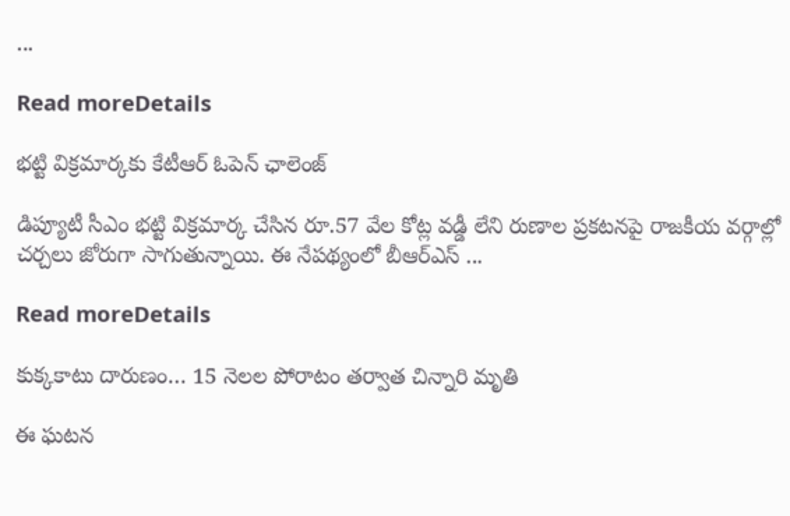...

Read moreDetails

భట్టి విక్రమార్కకు కేటీఆర్ ఓపెన్ ఛాలెంజ్

డిప్యూటీ సీఎం భట్టి విక్రమార్క చేసిన రూ.57 వేల కోట్ల వడ్డీ లేని రుణాల ప్రకటనపై రాజకీయ వర్గాల్లో చర్చలు జోరుగా సాగుతున్నాయి. ఈ నేపథ్యంలో బీఆర్‌ఎస్ ...

Read moreDetails

కుక్కకాటు దారుణం… 15 నెలల పోరాటం తర్వాత చిన్నారి మృతి

ఈ ఘటన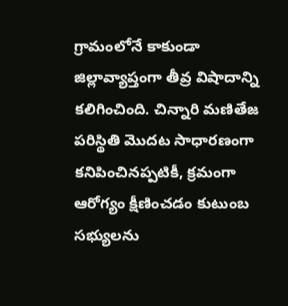గ్రామంలోనే కాకుండా జిల్లావ్యాప్తంగా తీవ్ర విషాదాన్ని కలిగించింది. చిన్నారి మణితేజ పరిస్థితి మొదట సాధారణంగా కనిపించినప్పటికీ, క్రమంగా ఆరోగ్యం క్షీణించడం కుటుంబ సభ్యులను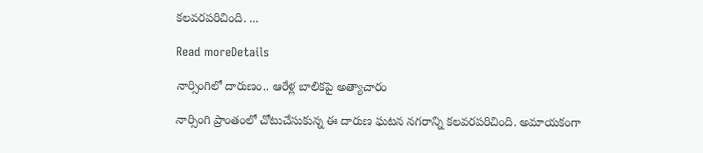కలవరపరిచింది. ...

Read moreDetails

నార్సింగిలో దారుణం.. ఆరేళ్ల బాలికపై అత్యాచారం

నార్సింగి ప్రాంతంలో చోటుచేసుకున్న ఈ దారుణ ఘటన నగరాన్ని కలవరపరిచింది. అమాయకంగా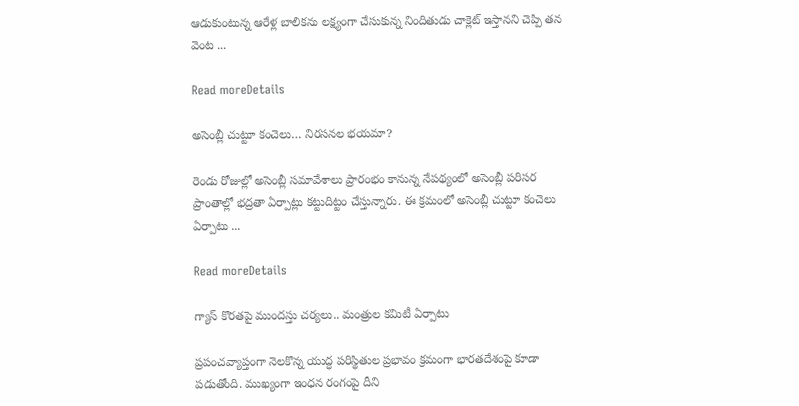ఆడుకుంటున్న ఆరేళ్ల బాలికను లక్ష్యంగా చేసుకున్న నిందితుడు చాక్లెట్ ఇస్తానని చెప్పి తన వెంట ...

Read moreDetails

అసెంబ్లీ చుట్టూ కంచెలు… నిరసనల భయమా?

రెండు రోజుల్లో అసెంబ్లీ సమావేశాలు ప్రారంభం కానున్న నేపథ్యంలో అసెంబ్లీ పరిసర ప్రాంతాల్లో భద్రతా ఏర్పాట్లు కట్టుదిట్టం చేస్తున్నారు. ఈ క్రమంలో అసెంబ్లీ చుట్టూ కంచెలు ఏర్పాటు ...

Read moreDetails

గ్యాస్ కొరతపై ముందస్తు చర్యలు.. మంత్రుల కమిటీ ఏర్పాటు

ప్రపంచవ్యాప్తంగా నెలకొన్న యుద్ధ పరిస్థితుల ప్రభావం క్రమంగా భారతదేశంపై కూడా పడుతోంది. ముఖ్యంగా ఇంధన రంగంపై దీని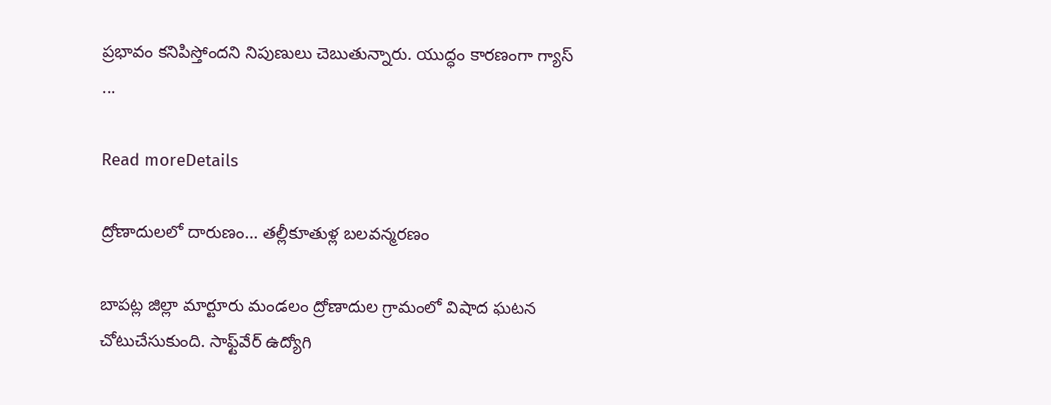ప్రభావం కనిపిస్తోందని నిపుణులు చెబుతున్నారు. యుద్ధం కారణంగా గ్యాస్ ...

Read moreDetails

ద్రోణాదులలో దారుణం… తల్లీకూతుళ్ల బలవన్మరణం

బాపట్ల జిల్లా మార్టూరు మండలం ద్రోణాదుల గ్రామంలో విషాద ఘటన చోటుచేసుకుంది. సాఫ్ట్‌వేర్ ఉద్యోగి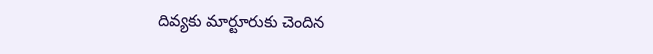దివ్యకు మార్టూరుకు చెందిన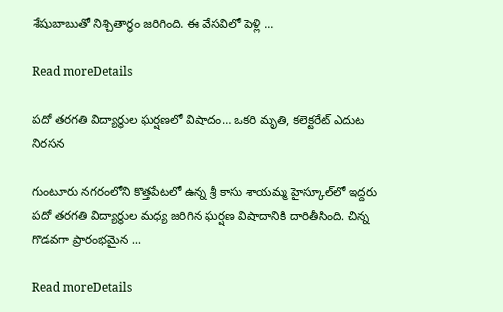శేషుబాబుతో నిశ్చితార్థం జరిగింది. ఈ వేసవిలో పెళ్లి ...

Read moreDetails

పదో తరగతి విద్యార్థుల ఘర్షణలో విషాదం… ఒకరి మృతి, కలెక్టరేట్ ఎదుట నిరసన

గుంటూరు నగరంలోని కొత్తపేటలో ఉన్న శ్రీ కాసు శాయమ్మ హైస్కూల్‌లో ఇద్దరు పదో తరగతి విద్యార్థుల మధ్య జరిగిన ఘర్షణ విషాదానికి దారితీసింది. చిన్న గొడవగా ప్రారంభమైన ...

Read moreDetails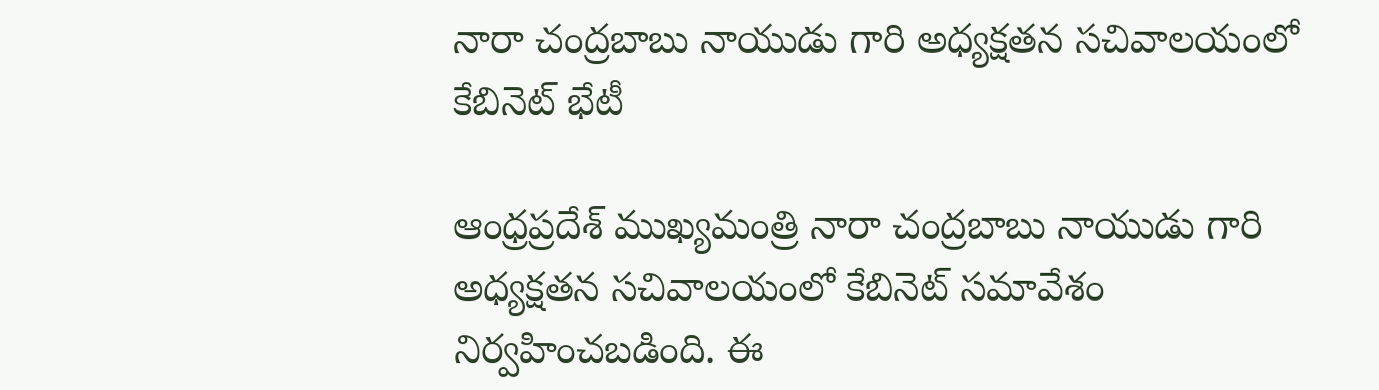నారా చంద్రబాబు నాయుడు గారి అధ్యక్షతన సచివాలయంలో కేబినెట్ భేటీ

ఆంధ్రప్రదేశ్ ముఖ్యమంత్రి నారా చంద్రబాబు నాయుడు గారి అధ్యక్షతన సచివాలయంలో కేబినెట్ సమావేశం నిర్వహించబడింది. ఈ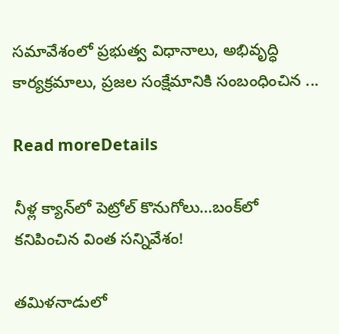సమావేశంలో ప్రభుత్వ విధానాలు, అభివృద్ధి కార్యక్రమాలు, ప్రజల సంక్షేమానికి సంబంధించిన ...

Read moreDetails

నీళ్ల క్యాన్‌లో పెట్రోల్ కొనుగోలు…బంక్‌లో కనిపించిన వింత సన్నివేశం!

తమిళనాడులో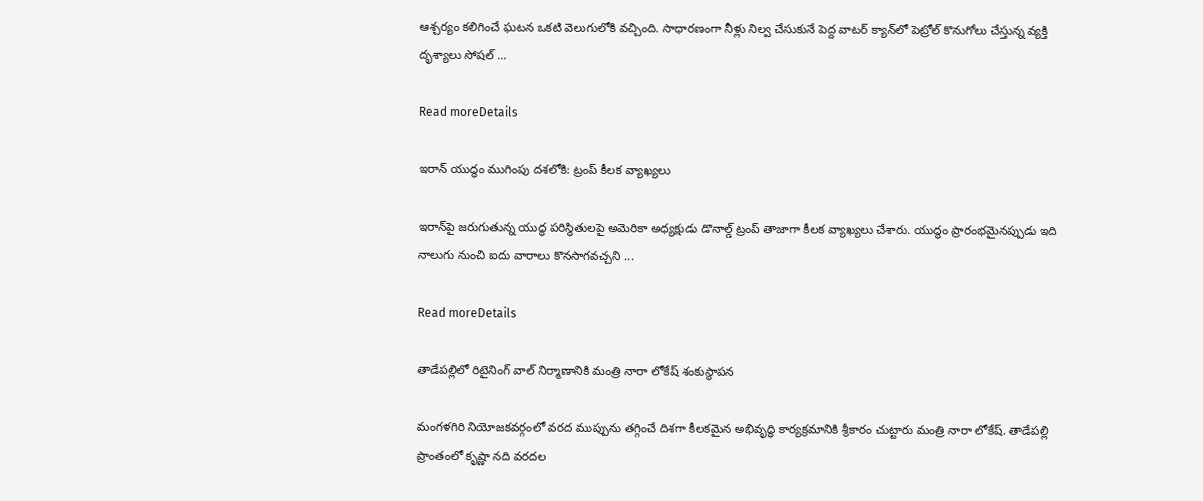ఆశ్చర్యం కలిగించే ఘటన ఒకటి వెలుగులోకి వచ్చింది. సాధారణంగా నీళ్లు నిల్వ చేసుకునే పెద్ద వాటర్ క్యాన్‌లో పెట్రోల్ కొనుగోలు చేస్తున్న వ్యక్తి దృశ్యాలు సోషల్ ...

Read moreDetails

ఇరాన్ యుద్ధం ముగింపు దశలోకి: ట్రంప్ కీలక వ్యాఖ్యలు

ఇరాన్‌పై జరుగుతున్న యుద్ధ పరిస్థితులపై అమెరికా అధ్యక్షుడు డొనాల్డ్ ట్రంప్ తాజాగా కీలక వ్యాఖ్యలు చేశారు. యుద్ధం ప్రారంభమైనప్పుడు ఇది నాలుగు నుంచి ఐదు వారాలు కొనసాగవచ్చని ...

Read moreDetails

తాడేపల్లిలో రిటైనింగ్ వాల్ నిర్మాణానికి మంత్రి నారా లోకేష్ శంకుస్థాపన

మంగళగిరి నియోజకవర్గంలో వరద ముప్పును తగ్గించే దిశగా కీలకమైన అభివృద్ధి కార్యక్రమానికి శ్రీకారం చుట్టారు మంత్రి నారా లోకేష్. తాడేపల్లి ప్రాంతంలో కృష్ణా నది వరదల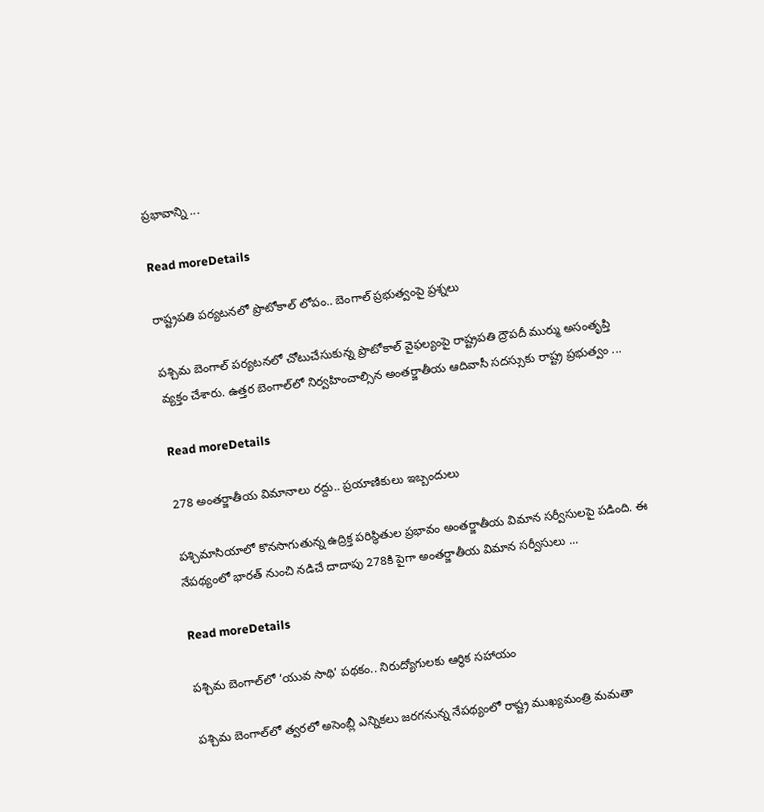ప్రభావాన్ని ...

Read moreDetails

రాష్ట్రపతి పర్యటనలో ప్రొటోకాల్ లోపం.. బెంగాల్ ప్రభుత్వంపై ప్రశ్నలు

పశ్చిమ బెంగాల్ పర్యటనలో చోటుచేసుకున్న ప్రొటోకాల్‌ వైఫల్యంపై రాష్ట్రపతి ద్రౌపదీ ముర్ము అసంతృప్తి వ్యక్తం చేశారు. ఉత్తర బెంగాల్‌లో నిర్వహించాల్సిన అంతర్జాతీయ ఆదివాసీ సదస్సుకు రాష్ట్ర ప్రభుత్వం ...

Read moreDetails

278 అంతర్జాతీయ విమానాలు రద్దు.. ప్రయాణికులు ఇబ్బందులు

పశ్చిమాసియాలో కొనసాగుతున్న ఉద్రిక్త పరిస్థితుల ప్రభావం అంతర్జాతీయ విమాన సర్వీసులపై పడింది. ఈ నేపథ్యంలో భారత్ నుంచి నడిచే దాదాపు 278కి పైగా అంతర్జాతీయ విమాన సర్వీసులు ...

Read moreDetails

పశ్చిమ బెంగాల్‌లో ‘యువ సాథి’ పథకం.. నిరుద్యోగులకు ఆర్థిక సహాయం

పశ్చిమ బెంగాల్‌లో త్వరలో అసెంబ్లీ ఎన్నికలు జరగనున్న నేపథ్యంలో రాష్ట్ర ముఖ్యమంత్రి మమతా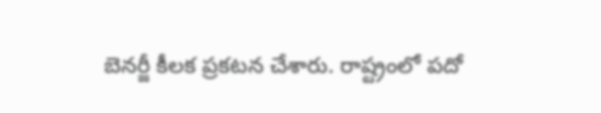బెనర్జీ కీలక ప్రకటన చేశారు. రాష్ట్రంలో పదో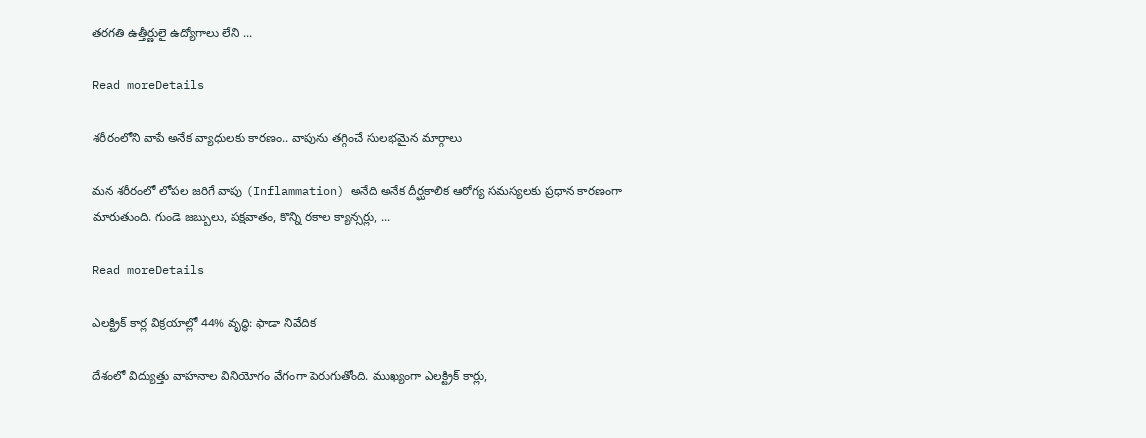తరగతి ఉత్తీర్ణులై ఉద్యోగాలు లేని ...

Read moreDetails

శరీరంలోని వాపే అనేక వ్యాధులకు కారణం.. వాపును తగ్గించే సులభమైన మార్గాలు

మన శరీరంలో లోపల జరిగే వాపు (Inflammation) అనేది అనేక దీర్ఘకాలిక ఆరోగ్య సమస్యలకు ప్రధాన కారణంగా మారుతుంది. గుండె జబ్బులు, పక్షవాతం, కొన్ని రకాల క్యాన్సర్లు, ...

Read moreDetails

ఎలక్ట్రిక్ కార్ల విక్రయాల్లో 44% వృద్ధి: ఫాడా నివేదిక

దేశంలో విద్యుత్తు వాహనాల వినియోగం వేగంగా పెరుగుతోంది. ముఖ్యంగా ఎలక్ట్రిక్ కార్లు,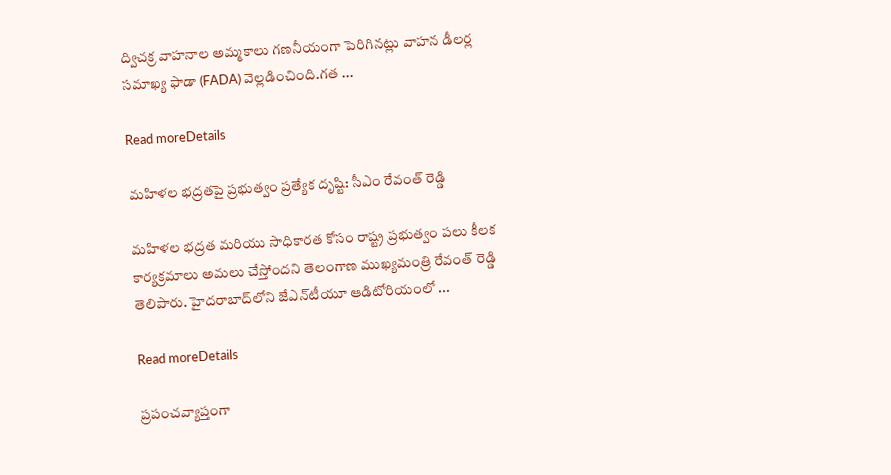ద్విచక్ర వాహనాల అమ్మకాలు గణనీయంగా పెరిగినట్లు వాహన డీలర్ల సమాఖ్య ఫాడా (FADA) వెల్లడించింది.గత ...

Read moreDetails

మహిళల భద్రతపై ప్రభుత్వం ప్రత్యేక దృష్టి: సీఎం రేవంత్ రెడ్డి

మహిళల భద్రత మరియు సాధికారత కోసం రాష్ట్ర ప్రభుత్వం పలు కీలక కార్యక్రమాలు అమలు చేస్తోందని తెలంగాణ ముఖ్యమంత్రి రేవంత్ రెడ్డి తెలిపారు. హైదరాబాద్‌లోని జేఎన్‌టీయూ ఆడిటోరియంలో ...

Read moreDetails

ప్రపంచవ్యాప్తంగా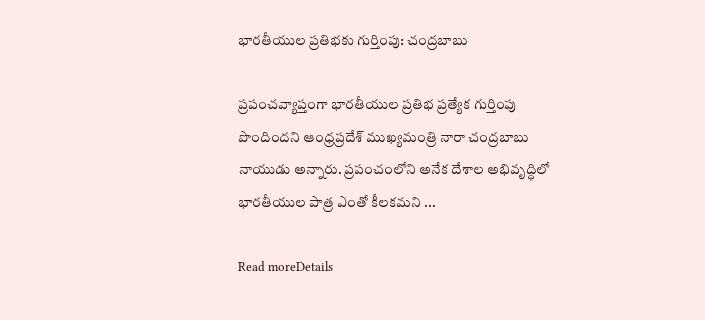భారతీయుల ప్రతిభకు గుర్తింపు: చంద్రబాబు

ప్రపంచవ్యాప్తంగా భారతీయుల ప్రతిభ ప్రత్యేక గుర్తింపు పొందిందని ఆంధ్రప్రదేశ్ ముఖ్యమంత్రి నారా చంద్రబాబు నాయుడు అన్నారు. ప్రపంచంలోని అనేక దేశాల అభివృద్ధిలో భారతీయుల పాత్ర ఎంతో కీలకమని ...

Read moreDetails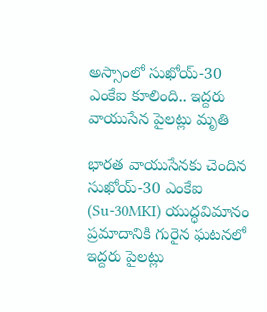అస్సాంలో సుఖోయ్-30 ఎంకేఐ కూలింది.. ఇద్దరు వాయుసేన పైలట్లు మృతి

భారత వాయుసేనకు చెందిన సుఖోయ్-30 ఎంకేఐ (Su-30MKI) యుద్ధవిమానం ప్రమాదానికి గురైన ఘటనలో ఇద్దరు పైలట్లు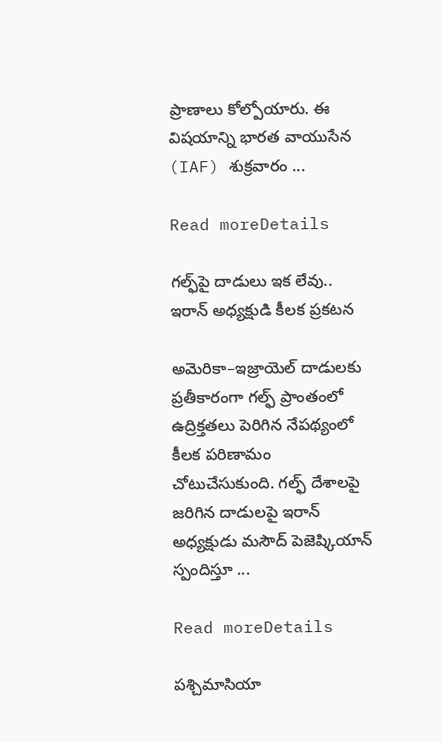ప్రాణాలు కోల్పోయారు. ఈ విషయాన్ని భారత వాయుసేన (IAF) శుక్రవారం ...

Read moreDetails

గల్ఫ్‌పై దాడులు ఇక లేవు.. ఇరాన్ అధ్యక్షుడి కీలక ప్రకటన

అమెరికా–ఇజ్రాయెల్ దాడులకు ప్రతీకారంగా గల్ఫ్ ప్రాంతంలో ఉద్రిక్తతలు పెరిగిన నేపథ్యంలో కీలక పరిణామం చోటుచేసుకుంది. గల్ఫ్ దేశాలపై జరిగిన దాడులపై ఇరాన్ అధ్యక్షుడు మసౌద్ పెజెష్కియాన్ స్పందిస్తూ ...

Read moreDetails

పశ్చిమాసియా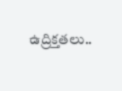ఉద్రిక్తతలు..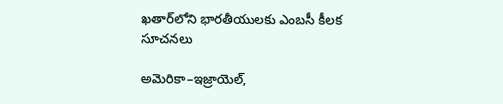ఖతార్‌లోని భారతీయులకు ఎంబసీ కీలక సూచనలు

అమెరికా–ఇజ్రాయెల్‌,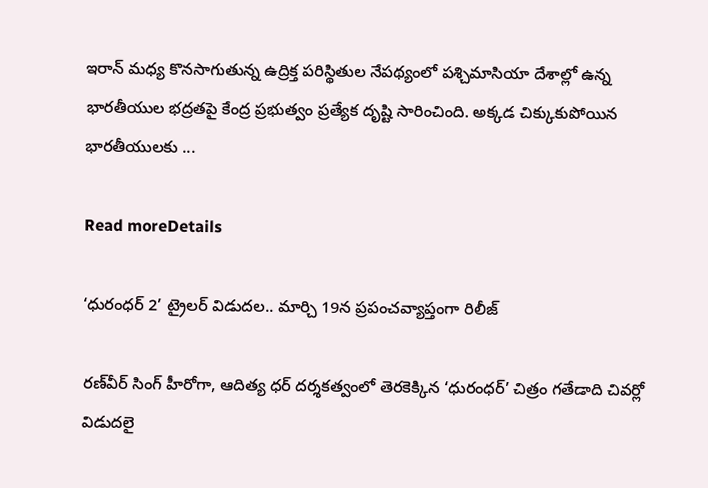ఇరాన్ మధ్య కొనసాగుతున్న ఉద్రిక్త పరిస్థితుల నేపథ్యంలో పశ్చిమాసియా దేశాల్లో ఉన్న భారతీయుల భద్రతపై కేంద్ర ప్రభుత్వం ప్రత్యేక దృష్టి సారించింది. అక్కడ చిక్కుకుపోయిన భారతీయులకు ...

Read moreDetails

‘ధురంధర్ 2’ ట్రైలర్ విడుదల.. మార్చి 19న ప్రపంచవ్యాప్తంగా రిలీజ్

రణ్‌వీర్ సింగ్ హీరోగా, ఆదిత్య ధర్ దర్శకత్వంలో తెరకెక్కిన ‘ధురంధర్’ చిత్రం గతేడాది చివర్లో విడుదలై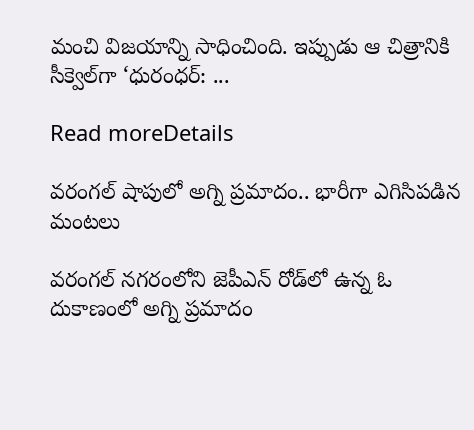మంచి విజయాన్ని సాధించింది. ఇప్పుడు ఆ చిత్రానికి సీక్వెల్‌గా ‘ధురంధర్: ...

Read moreDetails

వరంగల్‌ షాపులో అగ్ని ప్రమాదం.. భారీగా ఎగిసిపడిన మంటలు

వరంగల్ నగరంలోని జెపీఎన్ రోడ్‌లో ఉన్న ఓ దుకాణంలో అగ్ని ప్రమాదం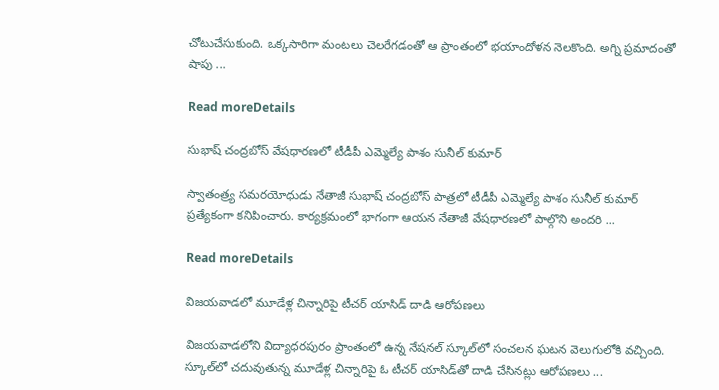చోటుచేసుకుంది. ఒక్కసారిగా మంటలు చెలరేగడంతో ఆ ప్రాంతంలో భయాందోళన నెలకొంది. అగ్ని ప్రమాదంతో షాపు ...

Read moreDetails

సుభాష్ చంద్రబోస్ వేషధారణలో టీడీపీ ఎమ్మెల్యే పాశం సునీల్ కుమార్

స్వాతంత్ర్య సమరయోధుడు నేతాజీ సుభాష్ చంద్రబోస్ పాత్రలో టీడీపీ ఎమ్మెల్యే పాశం సునీల్ కుమార్ ప్రత్యేకంగా కనిపించారు. కార్యక్రమంలో భాగంగా ఆయన నేతాజీ వేషధారణలో పాల్గొని అందరి ...

Read moreDetails

విజయవాడలో మూడేళ్ల చిన్నారిపై టీచర్ యాసిడ్ దాడి ఆరోపణలు

విజయవాడలోని విద్యాధరపురం ప్రాంతంలో ఉన్న నేషనల్ స్కూల్‌లో సంచలన ఘటన వెలుగులోకి వచ్చింది. స్కూల్‌లో చదువుతున్న మూడేళ్ల చిన్నారిపై ఓ టీచర్ యాసిడ్‌తో దాడి చేసినట్లు ఆరోపణలు ...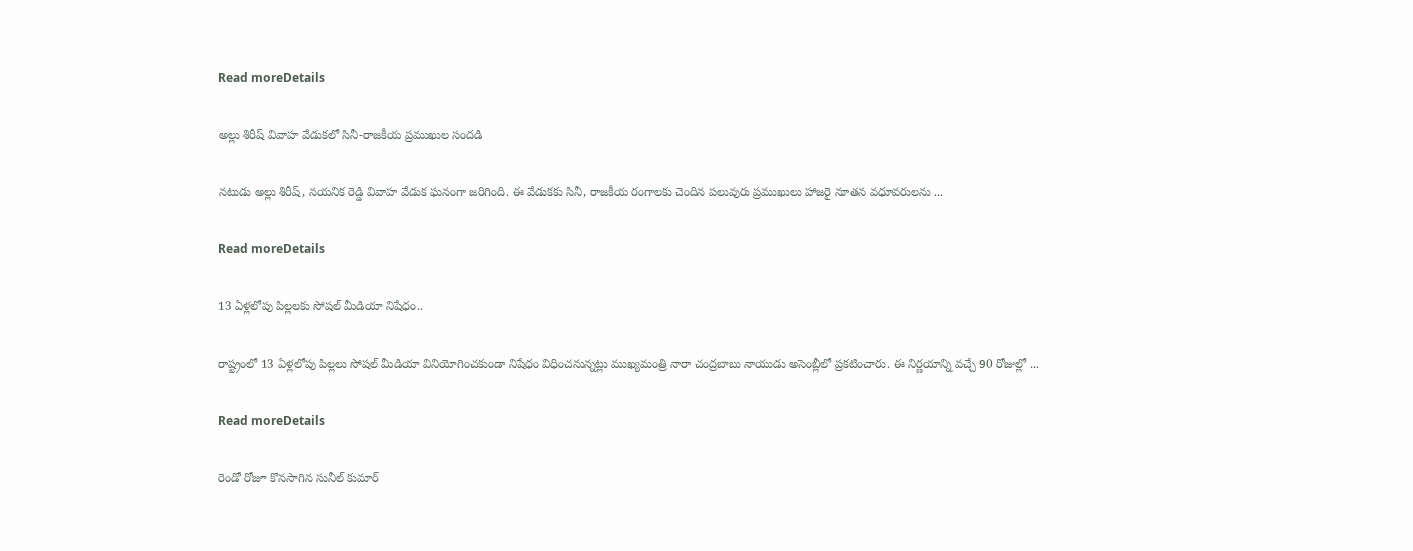Read moreDetails

అల్లు శిరీష్ వివాహ వేడుకలో సినీ-రాజకీయ ప్రముఖుల సందడి

నటుడు అల్లు శిరీష్, నయనిక రెడ్డి వివాహ వేడుక ఘనంగా జరిగింది. ఈ వేడుకకు సినీ, రాజకీయ రంగాలకు చెందిన పలువురు ప్రముఖులు హాజరై నూతన వధూవరులను ...

Read moreDetails

13 ఏళ్లలోపు పిల్లలకు సోషల్ మీడియా నిషేధం..

రాష్ట్రంలో 13 ఏళ్లలోపు పిల్లలు సోషల్ మీడియా వినియోగించకుండా నిషేధం విధించనున్నట్లు ముఖ్యమంత్రి నారా చంద్రబాబు నాయుడు అసెంబ్లీలో ప్రకటించారు. ఈ నిర్ణయాన్ని వచ్చే 90 రోజుల్లో ...

Read moreDetails

రెండో రోజూ కొనసాగిన సునీల్ కుమార్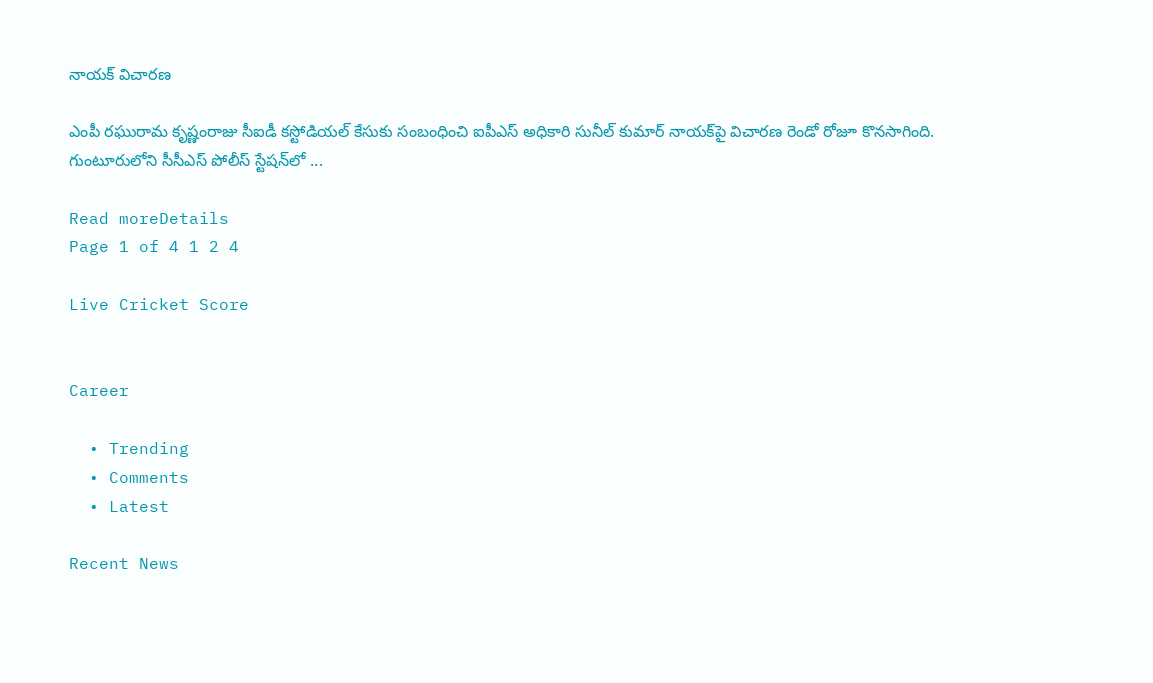నాయక్ విచారణ

ఎంపీ రఘురామ కృష్ణంరాజు సీఐడీ కస్టోడియల్ కేసుకు సంబంధించి ఐపీఎస్ అధికారి సునీల్ కుమార్ నాయక్‌పై విచారణ రెండో రోజూ కొనసాగింది. గుంటూరులోని సీసీఎస్ పోలీస్ స్టేషన్‌లో ...

Read moreDetails
Page 1 of 4 1 2 4

Live Cricket Score


Career

  • Trending
  • Comments
  • Latest

Recent News